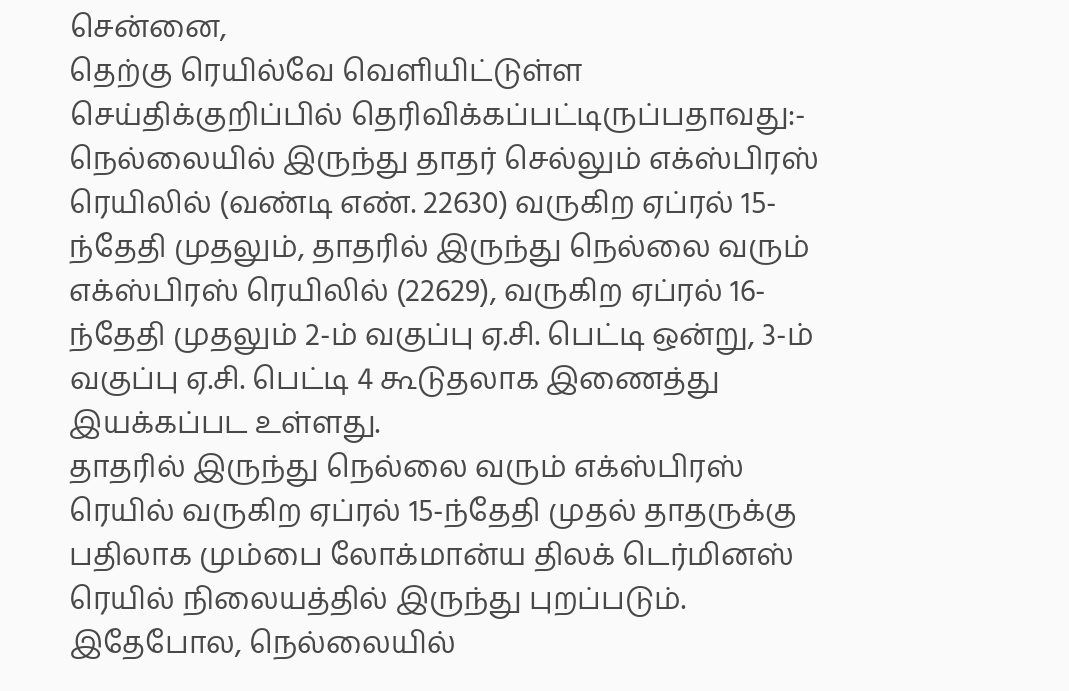சென்னை,
தெற்கு ரெயில்வே வெளியிட்டுள்ள செய்திக்குறிப்பில் தெரிவிக்கப்பட்டிருப்பதாவது:-
நெல்லையில் இருந்து தாதர் செல்லும் எக்ஸ்பிரஸ் ரெயிலில் (வண்டி எண். 22630) வருகிற ஏப்ரல் 15-ந்தேதி முதலும், தாதரில் இருந்து நெல்லை வரும் எக்ஸ்பிரஸ் ரெயிலில் (22629), வருகிற ஏப்ரல் 16-ந்தேதி முதலும் 2-ம் வகுப்பு ஏ.சி. பெட்டி ஒன்று, 3-ம் வகுப்பு ஏ.சி. பெட்டி 4 கூடுதலாக இணைத்து இயக்கப்பட உள்ளது.
தாதரில் இருந்து நெல்லை வரும் எக்ஸ்பிரஸ் ரெயில் வருகிற ஏப்ரல் 15-ந்தேதி முதல் தாதருக்கு பதிலாக மும்பை லோக்மான்ய திலக் டெர்மினஸ் ரெயில் நிலையத்தில் இருந்து புறப்படும். இதேபோல, நெல்லையில்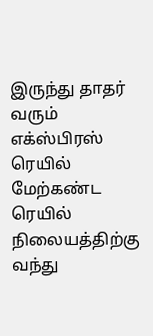இருந்து தாதர் வரும் எக்ஸ்பிரஸ் ரெயில் மேற்கண்ட ரெயில் நிலையத்திற்கு வந்து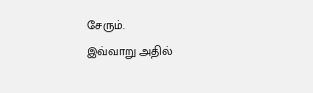சேரும்.
இவ்வாறு அதில்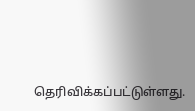தெரிவிக்கப்பட்டுள்ளது.